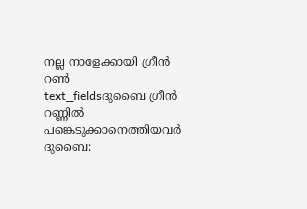നല്ല നാളേക്കായി ഗ്രീൻ റൺ
text_fieldsദുബൈ ഗ്രീൻ റണ്ണിൽ പങ്കെടുക്കാനെത്തിയവർ
ദുബൈ: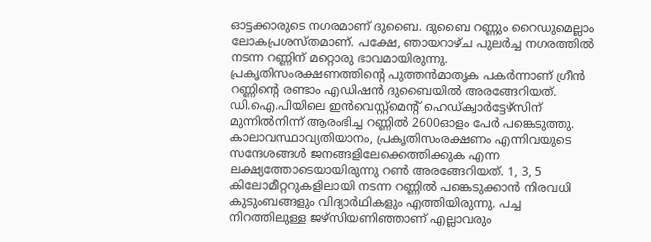ഓട്ടക്കാരുടെ നഗരമാണ് ദുബൈ. ദുബൈ റണ്ണും റൈഡുമെല്ലാം ലോകപ്രശസ്തമാണ്. പക്ഷേ, ഞായറാഴ്ച പുലർച്ച നഗരത്തിൽ നടന്ന റണ്ണിന് മറ്റൊരു ഭാവമായിരുന്നു. പ്രകൃതിസംരക്ഷണത്തിന്റെ പുത്തൻമാതൃക പകർന്നാണ് ഗ്രീൻ റണ്ണിന്റെ രണ്ടാം എഡിഷൻ ദുബൈയിൽ അരങ്ങേറിയത്. ഡി.ഐ.പിയിലെ ഇൻവെസ്റ്റ്മെന്റ് ഹെഡ്ക്വാർട്ടേഴ്സിന് മുന്നിൽനിന്ന് ആരംഭിച്ച റണ്ണിൽ 2600ഓളം പേർ പങ്കെടുത്തു.
കാലാവസ്ഥാവ്യതിയാനം, പ്രകൃതിസംരക്ഷണം എന്നിവയുടെ സന്ദേശങ്ങൾ ജനങ്ങളിലേക്കെത്തിക്കുക എന്ന ലക്ഷ്യത്തോടെയായിരുന്നു റൺ അരങ്ങേറിയത്. 1, 3, 5 കിലോമീറ്ററുകളിലായി നടന്ന റണ്ണിൽ പങ്കെടുക്കാൻ നിരവധി കുടുംബങ്ങളും വിദ്യാർഥികളും എത്തിയിരുന്നു. പച്ച നിറത്തിലുള്ള ജഴ്സിയണിഞ്ഞാണ് എല്ലാവരും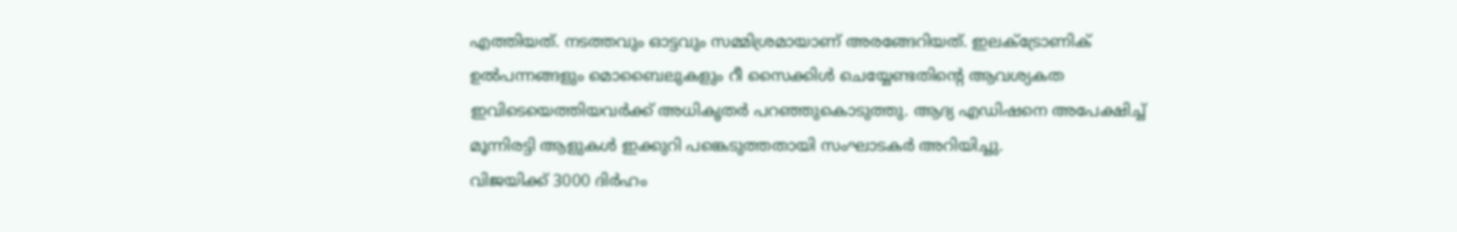എത്തിയത്. നടത്തവും ഓട്ടവും സമ്മിശ്രമായാണ് അരങ്ങേറിയത്. ഇലക്ട്രോണിക് ഉൽപന്നങ്ങളും മൊബൈലുകളും റീ സൈക്കിൾ ചെയ്യേണ്ടതിന്റെ ആവശ്യകത ഇവിടെയെത്തിയവർക്ക് അധികൃതർ പറഞ്ഞുകൊടുത്തു. ആദ്യ എഡിഷനെ അപേക്ഷിച്ച് മൂന്നിരട്ടി ആളുകൾ ഇക്കുറി പങ്കെടുത്തതായി സംഘാടകർ അറിയിച്ചു.
വിജയിക്ക് 3000 ദിർഹം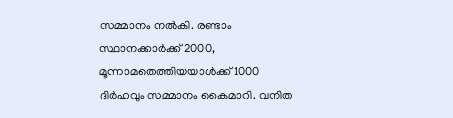സമ്മാനം നൽകി. രണ്ടാം സ്ഥാനക്കാർക്ക് 2000, മൂന്നാമതെത്തിയയാൾക്ക് 1000 ദിർഹവും സമ്മാനം കൈമാറി. വനിത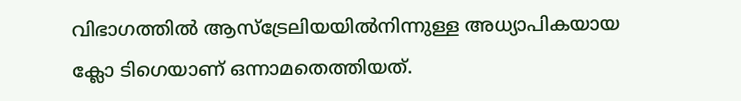വിഭാഗത്തിൽ ആസ്ട്രേലിയയിൽനിന്നുള്ള അധ്യാപികയായ ക്ലോ ടിഗെയാണ് ഒന്നാമതെത്തിയത്.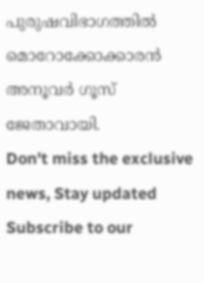പുരുഷവിഭാഗത്തിൽ മൊറോക്കോക്കാരൻ അനൂവർ ഗൂസ് ജേതാവായി.
Don't miss the exclusive news, Stay updated
Subscribe to our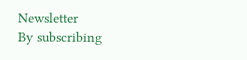Newsletter
By subscribing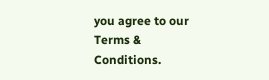you agree to our Terms & Conditions.